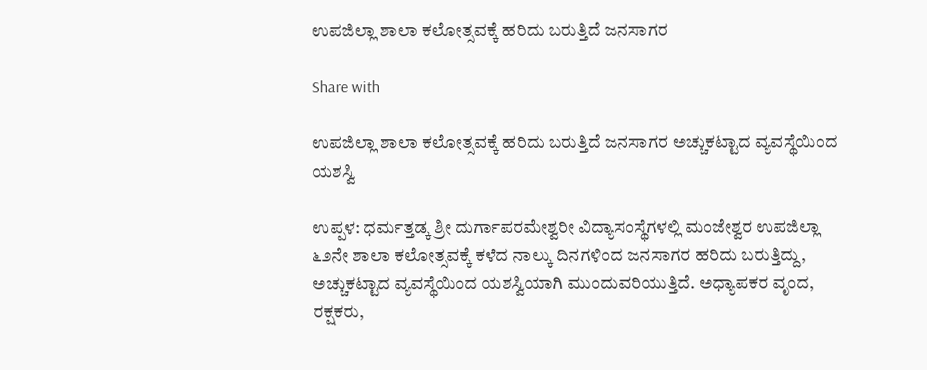ಉಪಜಿಲ್ಲಾ ಶಾಲಾ ಕಲೋತ್ಸವಕ್ಕೆ ಹರಿದು ಬರುತ್ತಿದೆ ಜನಸಾಗರ

Share with

ಉಪಜಿಲ್ಲಾ ಶಾಲಾ ಕಲೋತ್ಸವಕ್ಕೆ ಹರಿದು ಬರುತ್ತಿದೆ ಜನಸಾಗರ ಅಚ್ಚುಕಟ್ಟಾದ ವ್ಯವಸ್ಥೆಯಿಂದ ಯಶಸ್ವಿ

ಉಪ್ಪಳ: ಧರ್ಮತ್ತಡ್ಕ ಶ್ರೀ ದುರ್ಗಾಪರಮೇಶ್ವರೀ ವಿದ್ಯಾಸಂಸ್ಥೆಗಳಲ್ಲಿ ಮಂಜೇಶ್ವರ ಉಪಜಿಲ್ಲಾ ೬೨ನೇ ಶಾಲಾ ಕಲೋತ್ಸವಕ್ಕೆ ಕಳೆದ ನಾಲ್ಕು ದಿನಗಳಿಂದ ಜನಸಾಗರ ಹರಿದು ಬರುತ್ತಿದ್ದು, ಅಚ್ಚುಕಟ್ಟಾದ ವ್ಯವಸ್ಥೆಯಿಂದ ಯಶಸ್ವಿಯಾಗಿ ಮುಂದುವರಿಯುತ್ತಿದೆ. ಅಧ್ಯಾಪಕರ ವೃಂದ, ರಕ್ಷಕರು,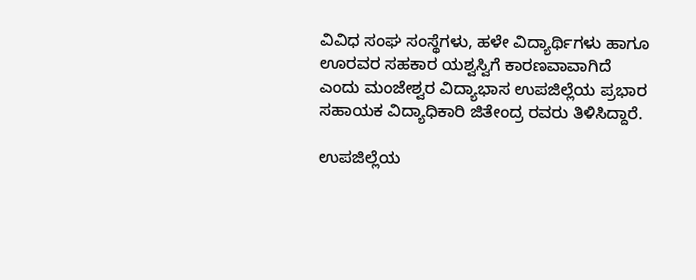ವಿವಿಧ ಸಂಘ ಸಂಸ್ಥೆಗಳು, ಹಳೇ ವಿದ್ಯಾರ್ಥಿಗಳು ಹಾಗೂ ಊರವರ ಸಹಕಾರ ಯಶ್ವಸ್ವಿಗೆ ಕಾರಣವಾವಾಗಿದೆ ಎಂದು ಮಂಜೇಶ್ವರ ವಿದ್ಯಾಭಾಸ ಉಪಜಿಲ್ಲೆಯ ಪ್ರಭಾರ ಸಹಾಯಕ ವಿದ್ಯಾಧಿಕಾರಿ ಜಿತೇಂದ್ರ ರವರು ತಿಳಿಸಿದ್ದಾರೆ.

ಉಪಜಿಲ್ಲೆಯ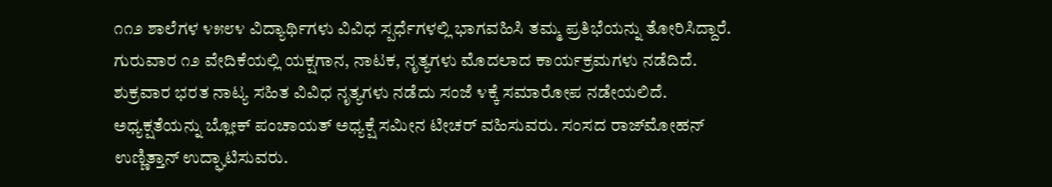೧೧೨ ಶಾಲೆಗಳ ೪೫೮೪ ವಿದ್ಯಾರ್ಥಿಗಳು ವಿವಿಧ ಸ್ಪರ್ಧೆಗಳಲ್ಲಿ ಭಾಗವಹಿಸಿ ತಮ್ಮ ಪ್ರತಿಭೆಯನ್ನು ತೋರಿಸಿದ್ದಾರೆ. ಗುರುವಾರ ೧೨ ವೇದಿಕೆಯಲ್ಲಿ ಯಕ್ಷಗಾನ, ನಾಟಕ, ನೃತ್ಯಗಳು ಮೊದಲಾದ ಕಾರ್ಯಕ್ರಮಗಳು ನಡೆದಿದೆ. ಶುಕ್ರವಾರ ಭರತ ನಾಟ್ಯ ಸಹಿತ ವಿವಿಧ ನೃತ್ಯಗಳು ನಡೆದು ಸಂಜೆ ೪ಕ್ಕೆ ಸಮಾರೋಪ ನಡೇಯಲಿದೆ. ಅಧ್ಯಕ್ಷತೆಯನ್ನು ಬ್ಲೋಕ್ ಪಂಚಾಯತ್ ಅಧ್ಯಕ್ಷೆ ಸಮೀನ ಟೀಚರ್ ವಹಿಸುವರು. ಸಂಸದ ರಾಜ್‌ಮೋಹನ್ ಉಣ್ಣಿತ್ತಾನ್ ಉದ್ಘಾಟಿಸುವರು.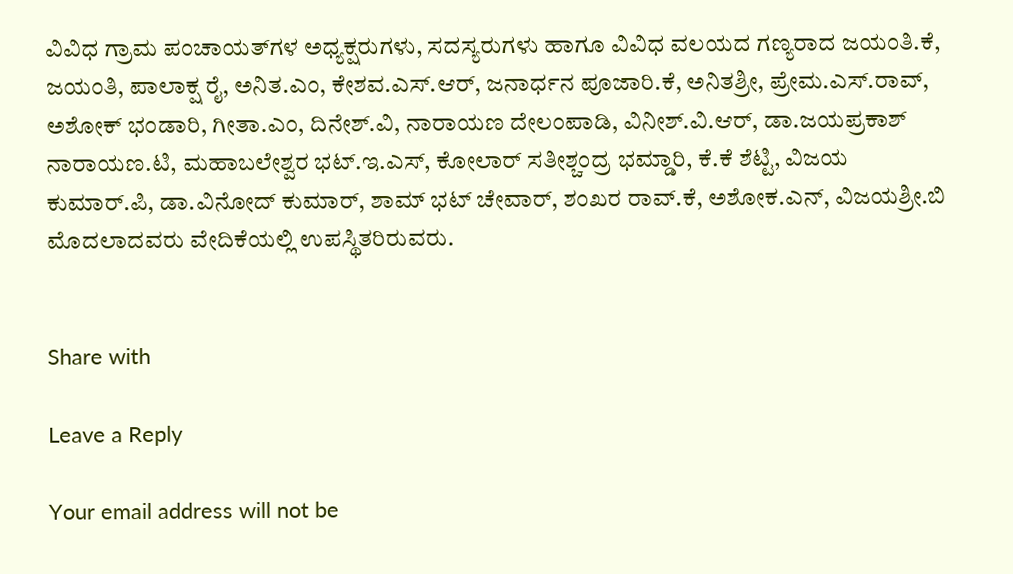ವಿವಿಧ ಗ್ರಾಮ ಪಂಚಾಯತ್‌ಗಳ ಅಧ್ಯಕ್ಷರುಗಳು, ಸದಸ್ಯರುಗಳು ಹಾಗೂ ವಿವಿಧ ವಲಯದ ಗಣ್ಯರಾದ ಜಯಂತಿ.ಕೆ, ಜಯಂತಿ, ಪಾಲಾಕ್ಷ ರೈ, ಅನಿತ.ಎಂ, ಕೇಶವ.ಎಸ್.ಆರ್, ಜನಾರ್ಧನ ಪೂಜಾರಿ.ಕೆ, ಅನಿತಶ್ರೀ, ಪ್ರೇಮ.ಎಸ್.ರಾವ್, ಅಶೋಕ್ ಭಂಡಾರಿ, ಗೀತಾ.ಎಂ, ದಿನೇಶ್.ವಿ, ನಾರಾಯಣ ದೇಲಂಪಾಡಿ, ವಿನೀಶ್.ವಿ.ಆರ್, ಡಾ.ಜಯಪ್ರಕಾಶ್ ನಾರಾಯಣ.ಟಿ, ಮಹಾಬಲೇಶ್ವರ ಭಟ್.ಇ.ಎಸ್, ಕೋಲಾರ್ ಸತೀಶ್ಚಂದ್ರ ಭಮ್ಡಾರಿ, ಕೆ.ಕೆ ಶೆಟ್ಟಿ, ವಿಜಯ ಕುಮಾರ್.ಪಿ, ಡಾ.ವಿನೋದ್ ಕುಮಾರ್, ಶಾಮ್ ಭಟ್ ಚೇವಾರ್, ಶಂಖರ ರಾವ್.ಕೆ, ಅಶೋಕ.ಎನ್, ವಿಜಯಶ್ರೀ.ಬಿ ಮೊದಲಾದವರು ವೇದಿಕೆಯಲ್ಲಿ ಉಪಸ್ಥಿತರಿರುವರು.


Share with

Leave a Reply

Your email address will not be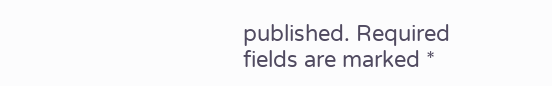published. Required fields are marked *